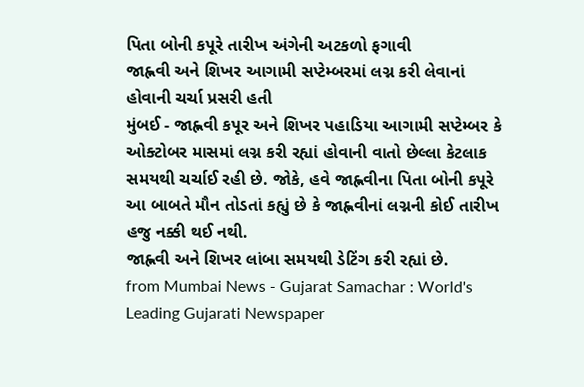પિતા બોની કપૂરે તારીખ અંગેની અટકળો ફગાવી
જાહ્નવી અને શિખર આગામી સપ્ટેમ્બરમાં લગ્ન કરી લેવાનાં હોવાની ચર્ચા પ્રસરી હતી
મુંબઈ - જાહ્નવી કપૂર અને શિખર પહાડિયા આગામી સપ્ટેમ્બર કે ઓક્ટોબર માસમાં લગ્ન કરી રહ્યાં હોવાની વાતો છેલ્લા કેટલાક સમયથી ચર્ચાઈ રહી છે. જોકે, હવે જાહ્નવીના પિતા બોની કપૂરે આ બાબતે મૌન તોડતાં કહ્યું છે કે જાહ્નવીનાં લગ્નની કોઈ તારીખ હજુ નક્કી થઈ નથી.
જાહ્નવી અને શિખર લાંબા સમયથી ડેટિંગ કરી રહ્યાં છે.
from Mumbai News - Gujarat Samachar : World's Leading Gujarati Newspaper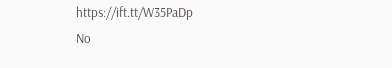https://ift.tt/W35PaDp
No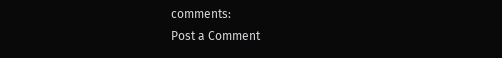comments:
Post a Comment